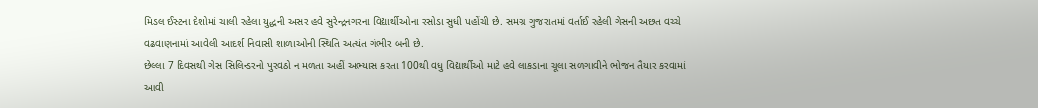મિડલ ઈસ્ટના દેશોમાં ચાલી રહેલા યુદ્ધની અસર હવે સુરેન્દ્રનગરના વિદ્યાર્થીઓના રસોડા સુધી પહોંચી છે. સમગ્ર ગુજરાતમાં વર્તાઈ રહેલી ગેસની અછત વચ્ચે વઢવાણનામાં આવેલી આદર્શ નિવાસી શાળાઓની સ્થિતિ અત્યંત ગંભીર બની છે.
છેલ્લા 7 દિવસથી ગેસ સિલિન્ડરનો પુરવઠો ન મળતા અહીં અભ્યાસ કરતા 100થી વધુ વિદ્યાર્થીઓ માટે હવે લાકડાના ચૂલા સળગાવીને ભોજન તૈયાર કરવામાં આવી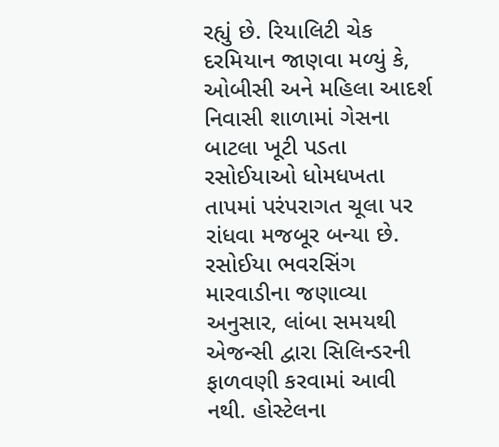રહ્યું છે. રિયાલિટી ચેક દરમિયાન જાણવા મળ્યું કે, ઓબીસી અને મહિલા આદર્શ નિવાસી શાળામાં ગેસના બાટલા ખૂટી પડતા રસોઈયાઓ ધોમધખતા તાપમાં પરંપરાગત ચૂલા પર રાંધવા મજબૂર બન્યા છે.
રસોઈયા ભવરસિંગ મારવાડીના જણાવ્યા અનુસાર, લાંબા સમયથી એજન્સી દ્વારા સિલિન્ડરની ફાળવણી કરવામાં આવી નથી. હોસ્ટેલના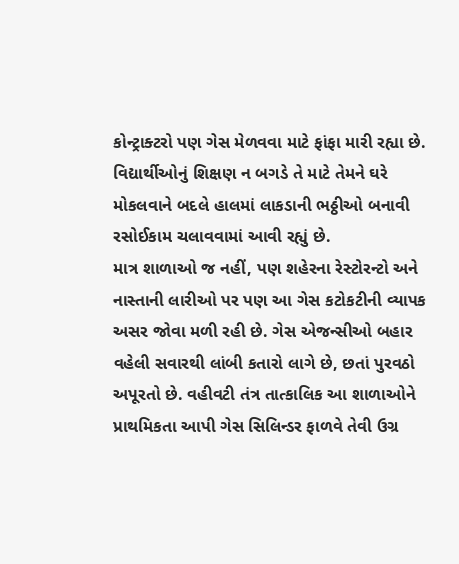કોન્ટ્રાક્ટરો પણ ગેસ મેળવવા માટે ફાંફા મારી રહ્યા છે. વિદ્યાર્થીઓનું શિક્ષણ ન બગડે તે માટે તેમને ઘરે મોકલવાને બદલે હાલમાં લાકડાની ભઠ્ઠીઓ બનાવી રસોઈકામ ચલાવવામાં આવી રહ્યું છે.
માત્ર શાળાઓ જ નહીં, પણ શહેરના રેસ્ટોરન્ટો અને નાસ્તાની લારીઓ પર પણ આ ગેસ કટોકટીની વ્યાપક અસર જોવા મળી રહી છે. ગેસ એજન્સીઓ બહાર વહેલી સવારથી લાંબી કતારો લાગે છે, છતાં પુરવઠો અપૂરતો છે. વહીવટી તંત્ર તાત્કાલિક આ શાળાઓને પ્રાથમિકતા આપી ગેસ સિલિન્ડર ફાળવે તેવી ઉગ્ર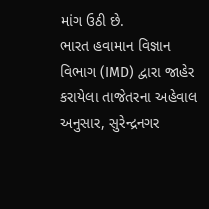માંગ ઉઠી છે.
ભારત હવામાન વિજ્ઞાન વિભાગ (IMD) દ્વારા જાહેર કરાયેલા તાજેતરના અહેવાલ અનુસાર, સુરેન્દ્રનગર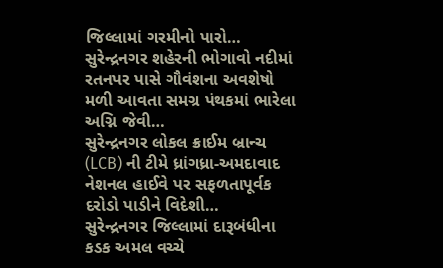જિલ્લામાં ગરમીનો પારો…
સુરેન્દ્રનગર શહેરની ભોગાવો નદીમાં રતનપર પાસે ગૌવંશના અવશેષો મળી આવતા સમગ્ર પંથકમાં ભારેલા અગ્નિ જેવી…
સુરેન્દ્રનગર લોકલ ક્રાઈમ બ્રાન્ચ (LCB) ની ટીમે ધ્રાંગધ્રા-અમદાવાદ નેશનલ હાઈવે પર સફળતાપૂર્વક દરોડો પાડીને વિદેશી…
સુરેન્દ્રનગર જિલ્લામાં દારૂબંધીના કડક અમલ વચ્ચે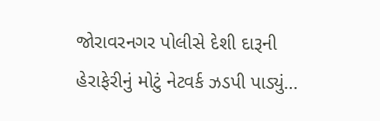જોરાવરનગર પોલીસે દેશી દારૂની હેરાફેરીનું મોટું નેટવર્ક ઝડપી પાડ્યું…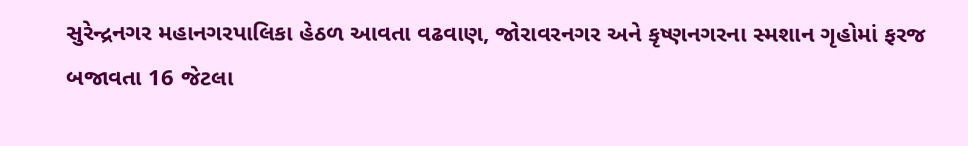સુરેન્દ્રનગર મહાનગરપાલિકા હેઠળ આવતા વઢવાણ, જોરાવરનગર અને કૃષ્ણનગરના સ્મશાન ગૃહોમાં ફરજ બજાવતા 16 જેટલા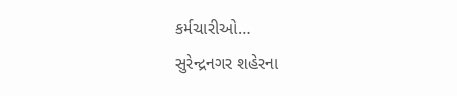કર્મચારીઓ…
સુરેન્દ્રનગર શહેરના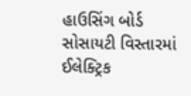હાઉસિંગ બોર્ડ સોસાયટી વિસ્તારમાં ઈલેક્ટ્રિક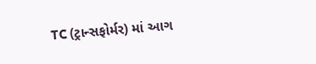TC (ટ્રાન્સફોર્મર) માં આગ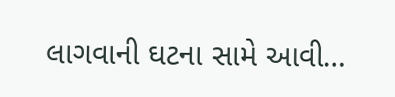લાગવાની ઘટના સામે આવી…